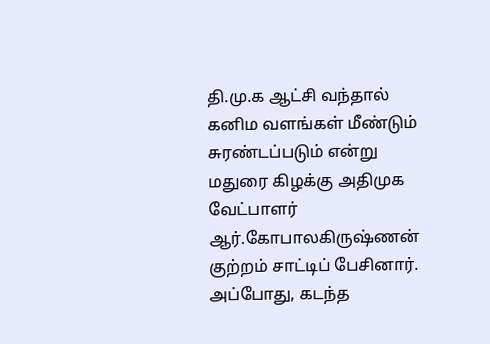தி.மு.க ஆட்சி வந்தால் கனிம வளங்கள் மீண்டும் சுரண்டப்படும் என்று மதுரை கிழக்கு அதிமுக வேட்பாளர் ஆர்.கோபாலகிருஷ்ணன் குற்றம் சாட்டிப் பேசினார்.
அப்போது, கடந்த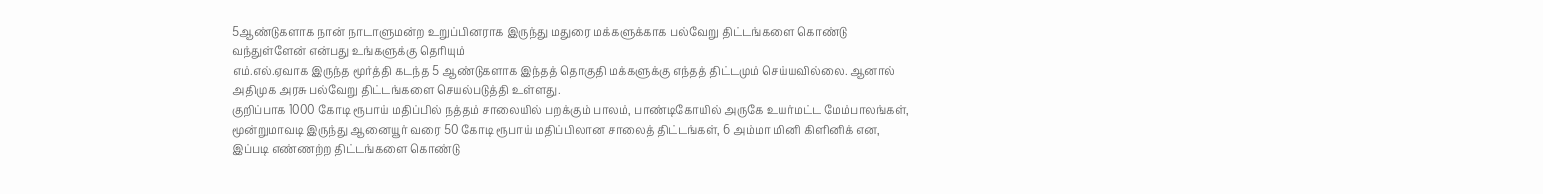5ஆண்டுகளாக நான் நாடாளுமன்ற உறுப்பினராக இருந்து மதுரை மக்களுக்காக பல்வேறு திட்டங்களை கொண்டு வந்துள்ளேன் என்பது உங்களுக்கு தெரியும்
எம்.எல்.ஏவாக இருந்த மூர்த்தி கடந்த 5 ஆண்டுகளாக இந்தத் தொகுதி மக்களுக்கு எந்தத் திட்டமும் செய்யவில்லை. ஆனால் அதிமுக அரசு பல்வேறு திட்டங்களை செயல்படுத்தி உள்ளது.
குறிப்பாக 1000 கோடி ரூபாய் மதிப்பில் நத்தம் சாலையில் பறக்கும் பாலம், பாண்டிகோயில் அருகே உயர்மட்ட மேம்பாலங்கள், மூன்றுமாவடி இருந்து ஆனையூர் வரை 50 கோடி ரூபாய் மதிப்பிலான சாலைத் திட்டங்கள், 6 அம்மா மினி கிளினிக் என, இப்படி எண்ணற்ற திட்டங்களை கொண்டு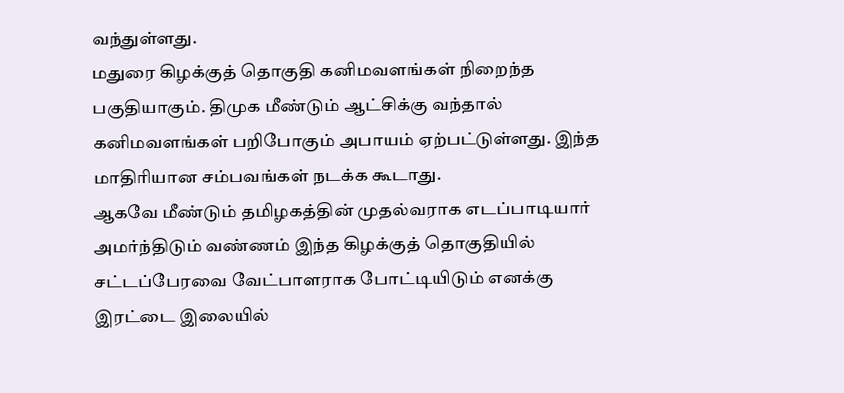வந்துள்ளது.
மதுரை கிழக்குத் தொகுதி கனிமவளங்கள் நிறைந்த பகுதியாகும். திமுக மீண்டும் ஆட்சிக்கு வந்தால் கனிமவளங்கள் பறிபோகும் அபாயம் ஏற்பட்டுள்ளது. இந்த மாதிரியான சம்பவங்கள் நடக்க கூடாது.
ஆகவே மீண்டும் தமிழகத்தின் முதல்வராக எடப்பாடியார் அமர்ந்திடும் வண்ணம் இந்த கிழக்குத் தொகுதியில் சட்டப்பேரவை வேட்பாளராக போட்டியிடும் எனக்கு இரட்டை இலையில்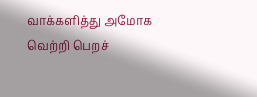வாக்களித்து அமோக வெற்றி பெறச்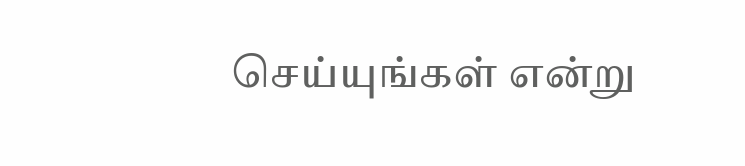செய்யுங்கள் என்று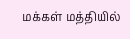மக்கள் மத்தியில்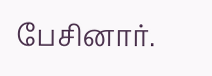பேசினார்.